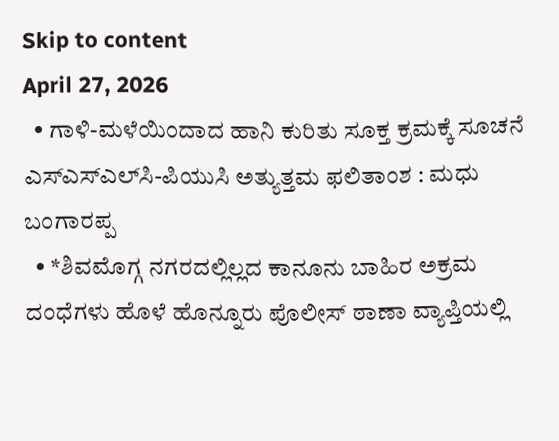Skip to content
April 27, 2026
  • ಗಾಳಿ-ಮಳೆಯಿಂದಾದ ಹಾನಿ ಕುರಿತು ಸೂಕ್ತ ಕ್ರಮಕ್ಕೆ ಸೂಚನೆ ಎಸ್‌ಎಸ್‌ಎಲ್‌ಸಿ-ಪಿಯುಸಿ ಅತ್ಯುತ್ತಮ ಫಲಿತಾಂಶ : ಮಧು ಬಂಗಾರಪ್ಪ
  • *ಶಿವಮೊಗ್ಗ ನಗರದಲ್ಲಿಲ್ಲದ ಕಾನೂನು ಬಾಹಿರ ಅಕ್ರಮ ದಂಧೆಗಳು ಹೊಳೆ ಹೊನ್ನೂರು ಪೊಲೀಸ್ ಠಾಣಾ ವ್ಯಾಪ್ತಿಯಲ್ಲಿ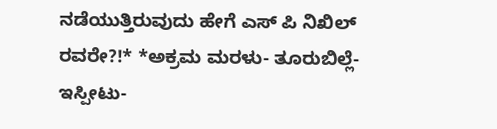ನಡೆಯುತ್ತಿರುವುದು ಹೇಗೆ ಎಸ್ ಪಿ ನಿಖಿಲ್ ರವರೇ?!* *ಅಕ್ರಮ ಮರಳು- ತೂರುಬಿಲ್ಲೆ- ಇಸ್ಪೀಟು-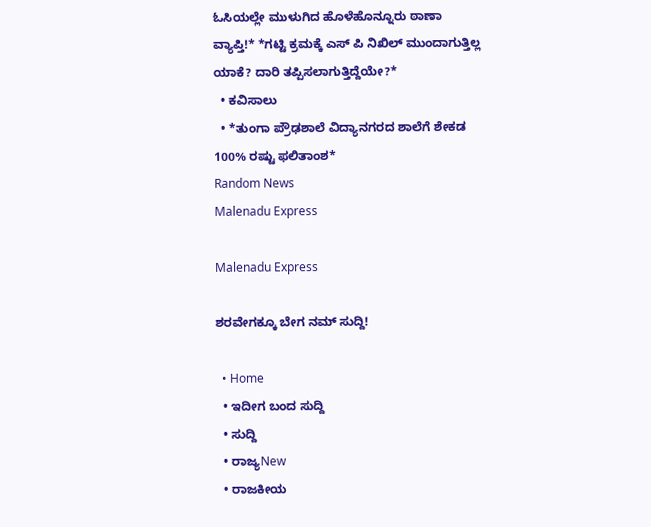ಓಸಿಯಲ್ಲೇ ಮುಳುಗಿದ ಹೊಳೆಹೊನ್ನೂರು ಠಾಣಾ ವ್ಯಾಪ್ತಿ!* *ಗಟ್ಟಿ ಕ್ರಮಕ್ಕೆ ಎಸ್ ಪಿ ನಿಖಿಲ್ ಮುಂದಾಗುತ್ತಿಲ್ಲ ಯಾಕೆ? ದಾರಿ ತಪ್ಪಿಸಲಾಗುತ್ತಿದ್ದೆಯೇ?*
  • ಕವಿಸಾಲು
  • *ತುಂಗಾ ಪ್ರೌಢಶಾಲೆ ವಿದ್ಯಾನಗರದ ಶಾಲೆಗೆ ಶೇಕಡ 100% ರಷ್ಟು ಫಲಿತಾಂಶ*
Random News
Malenadu Express

Malenadu Express

ಶರವೇಗಕ್ಕೂ ಬೇಗ ನಮ್ ಸುದ್ದಿ!

  • Home
  • ಇದೀಗ ಬಂದ ಸುದ್ದಿ
  • ಸುದ್ದಿ
  • ರಾಜ್ಯNew
  • ರಾಜಕೀಯ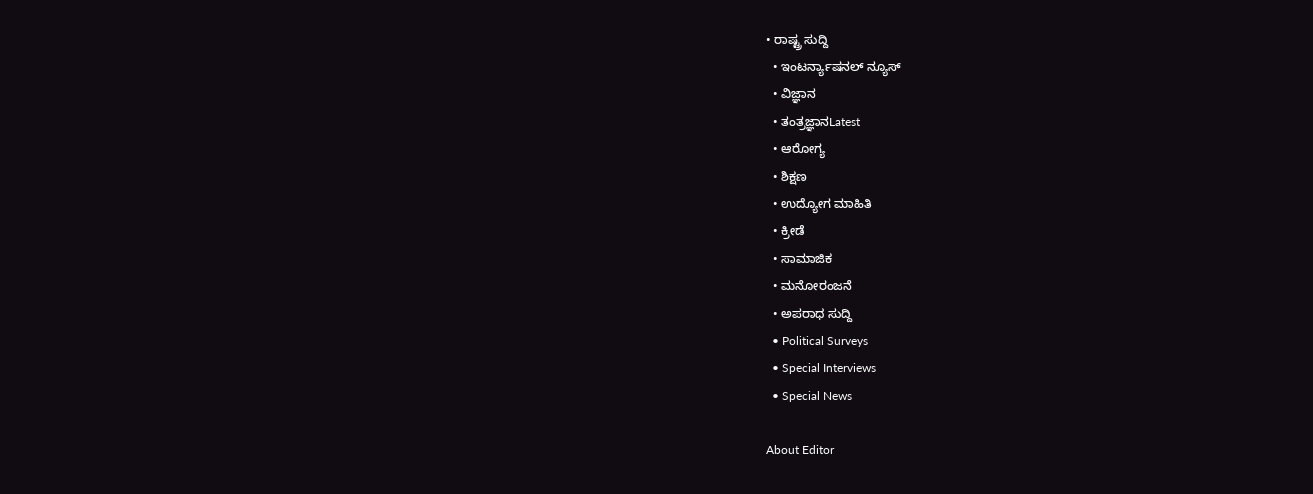• ರಾಷ್ಟ್ರ ಸುದ್ದಿ
  • ಇಂಟರ್ನ್ಯಾಷನಲ್ ನ್ಯೂಸ್
  • ವಿಜ್ಞಾನ
  • ತಂತ್ರಜ್ಞಾನLatest
  • ಆರೋಗ್ಯ
  • ಶಿಕ್ಷಣ
  • ಉದ್ಯೋಗ ಮಾಹಿತಿ
  • ಕ್ರೀಡೆ
  • ಸಾಮಾಜಿಕ
  • ಮನೋರಂಜನೆ
  • ಅಪರಾಧ ಸುದ್ದಿ
  • Political Surveys
  • Special Interviews
  • Special News

About Editor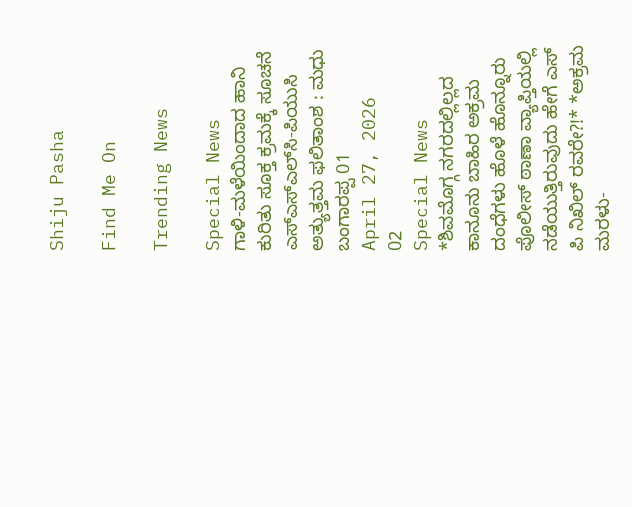Shiju Pasha

Find Me On

Trending News

Special News
ಗಾಳಿ-ಮಳೆಯಿಂದಾದ ಹಾನಿ ಕುರಿತು ಸೂಕ್ತ ಕ್ರಮಕ್ಕೆ ಸೂಚನೆ ಎಸ್‌ಎಸ್‌ಎಲ್‌ಸಿ-ಪಿಯುಸಿ ಅತ್ಯುತ್ತಮ ಫಲಿತಾಂಶ : ಮಧು ಬಂಗಾರಪ್ಪ 01
April 27, 2026
02
Special News
*ಶಿವಮೊಗ್ಗ ನಗರದಲ್ಲಿಲ್ಲದ ಕಾನೂನು ಬಾಹಿರ ಅಕ್ರಮ ದಂಧೆಗಳು ಹೊಳೆ ಹೊನ್ನೂರು ಪೊಲೀಸ್ ಠಾಣಾ ವ್ಯಾಪ್ತಿಯಲ್ಲಿ ನಡೆಯುತ್ತಿರುವುದು ಹೇಗೆ ಎಸ್ ಪಿ ನಿಖಿಲ್ ರವರೇ?!* *ಅಕ್ರಮ ಮರಳು-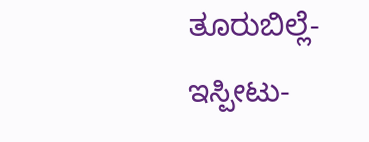ತೂರುಬಿಲ್ಲೆ- ಇಸ್ಪೀಟು-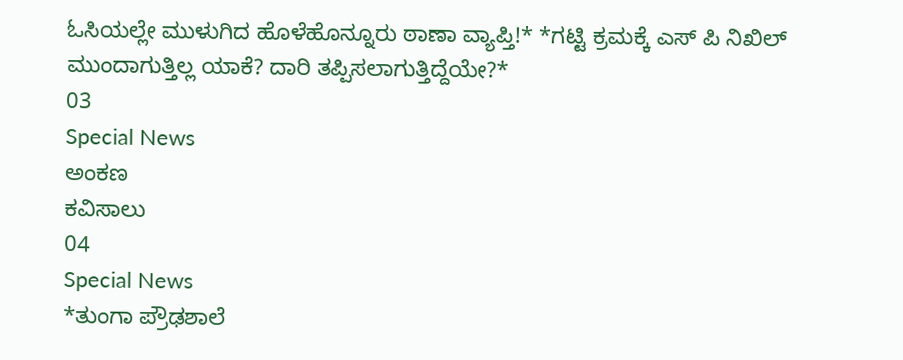ಓಸಿಯಲ್ಲೇ ಮುಳುಗಿದ ಹೊಳೆಹೊನ್ನೂರು ಠಾಣಾ ವ್ಯಾಪ್ತಿ!* *ಗಟ್ಟಿ ಕ್ರಮಕ್ಕೆ ಎಸ್ ಪಿ ನಿಖಿಲ್ ಮುಂದಾಗುತ್ತಿಲ್ಲ ಯಾಕೆ? ದಾರಿ ತಪ್ಪಿಸಲಾಗುತ್ತಿದ್ದೆಯೇ?*
03
Special News
ಅಂಕಣ
ಕವಿಸಾಲು
04
Special News
*ತುಂಗಾ ಪ್ರೌಢಶಾಲೆ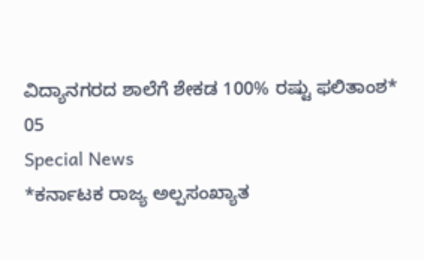ವಿದ್ಯಾನಗರದ ಶಾಲೆಗೆ ಶೇಕಡ 100% ರಷ್ಟು ಫಲಿತಾಂಶ*
05
Special News
*ಕರ್ನಾಟಕ ರಾಜ್ಯ ಅಲ್ಪಸಂಖ್ಯಾತ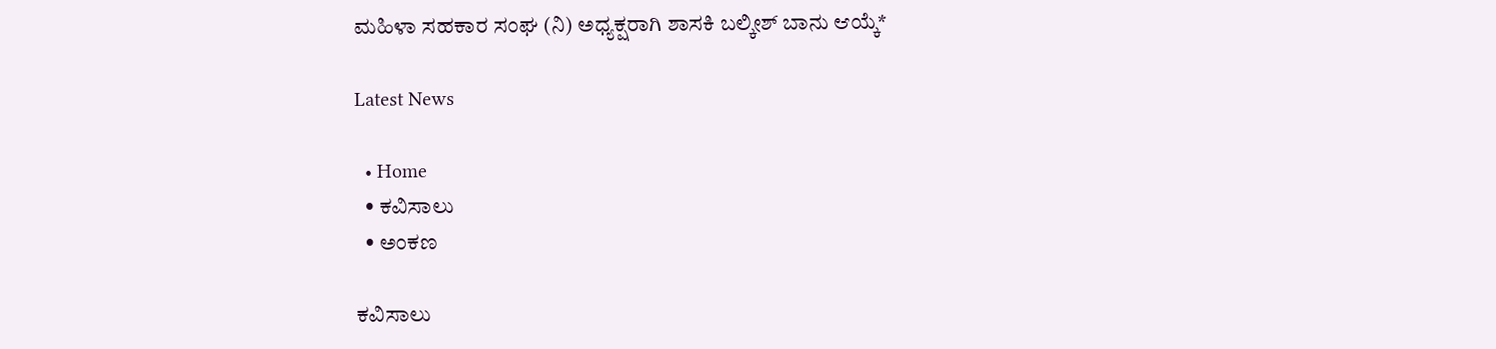ಮಹಿಳಾ ಸಹಕಾರ ಸಂಘ (ನಿ) ಅಧ್ಯಕ್ಷರಾಗಿ ಶಾಸಕಿ ಬಲ್ಕೀಶ್ ಬಾನು ಆಯ್ಕೆ*

Latest News

  • Home
  • ಕವಿಸಾಲು
  • ಅಂಕಣ

ಕವಿಸಾಲು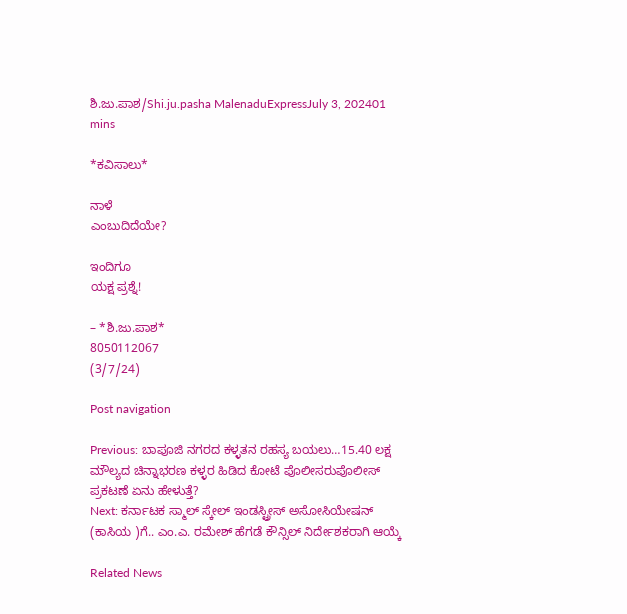ಶಿ.ಜು.ಪಾಶ/Shi.ju.pasha MalenaduExpressJuly 3, 202401 mins

*ಕವಿಸಾಲು*

ನಾಳೆ
ಎಂಬುದಿದೆಯೇ?

ಇಂದಿಗೂ
ಯಕ್ಷ ಪ್ರಶ್ನೆ!

– *ಶಿ.ಜು.ಪಾಶ*
8050112067
(3/7/24)

Post navigation

Previous: ಬಾಪೂಜಿ ನಗರದ ಕಳ್ಳತನ ರಹಸ್ಯ ಬಯಲು…15.40 ಲಕ್ಷ ಮೌಲ್ಯದ ಚಿನ್ನಾಭರಣ ಕಳ್ಳರ ಹಿಡಿದ ಕೋಟೆ ಪೊಲೀಸರುಪೊಲೀಸ್  ಪ್ರಕಟಣೆ ಏನು ಹೇಳುತ್ತೆ?
Next: ಕರ್ನಾಟಕ ಸ್ಮಾಲ್ ಸ್ಕೇಲ್ ಇಂಡಸ್ಟ್ರೀಸ್ ಅಸೋಸಿಯೇಷನ್ (ಕಾಸಿಯ )ಗೆ.. ಎಂ.ಎ. ರಮೇಶ್ ಹೆಗಡೆ ಕೌನ್ಸಿಲ್ ನಿರ್ದೇಶಕರಾಗಿ ಆಯ್ಕೆ

Related News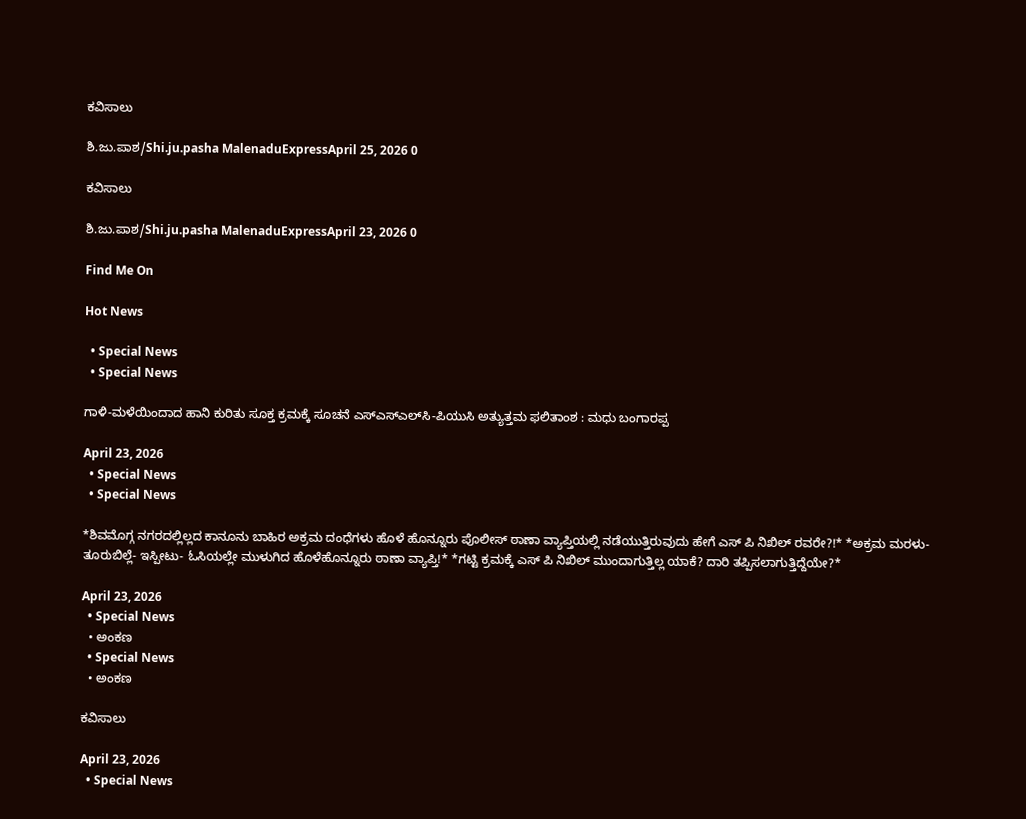ಕವಿಸಾಲು

ಶಿ.ಜು.ಪಾಶ/Shi.ju.pasha MalenaduExpressApril 25, 2026 0

ಕವಿಸಾಲು

ಶಿ.ಜು.ಪಾಶ/Shi.ju.pasha MalenaduExpressApril 23, 2026 0

Find Me On

Hot News

  • Special News
  • Special News

ಗಾಳಿ-ಮಳೆಯಿಂದಾದ ಹಾನಿ ಕುರಿತು ಸೂಕ್ತ ಕ್ರಮಕ್ಕೆ ಸೂಚನೆ ಎಸ್‌ಎಸ್‌ಎಲ್‌ಸಿ-ಪಿಯುಸಿ ಅತ್ಯುತ್ತಮ ಫಲಿತಾಂಶ : ಮಧು ಬಂಗಾರಪ್ಪ

April 23, 2026
  • Special News
  • Special News

*ಶಿವಮೊಗ್ಗ ನಗರದಲ್ಲಿಲ್ಲದ ಕಾನೂನು ಬಾಹಿರ ಅಕ್ರಮ ದಂಧೆಗಳು ಹೊಳೆ ಹೊನ್ನೂರು ಪೊಲೀಸ್ ಠಾಣಾ ವ್ಯಾಪ್ತಿಯಲ್ಲಿ ನಡೆಯುತ್ತಿರುವುದು ಹೇಗೆ ಎಸ್ ಪಿ ನಿಖಿಲ್ ರವರೇ?!* *ಅಕ್ರಮ ಮರಳು- ತೂರುಬಿಲ್ಲೆ- ಇಸ್ಪೀಟು- ಓಸಿಯಲ್ಲೇ ಮುಳುಗಿದ ಹೊಳೆಹೊನ್ನೂರು ಠಾಣಾ ವ್ಯಾಪ್ತಿ!* *ಗಟ್ಟಿ ಕ್ರಮಕ್ಕೆ ಎಸ್ ಪಿ ನಿಖಿಲ್ ಮುಂದಾಗುತ್ತಿಲ್ಲ ಯಾಕೆ? ದಾರಿ ತಪ್ಪಿಸಲಾಗುತ್ತಿದ್ದೆಯೇ?*

April 23, 2026
  • Special News
  • ಅಂಕಣ
  • Special News
  • ಅಂಕಣ

ಕವಿಸಾಲು

April 23, 2026
  • Special News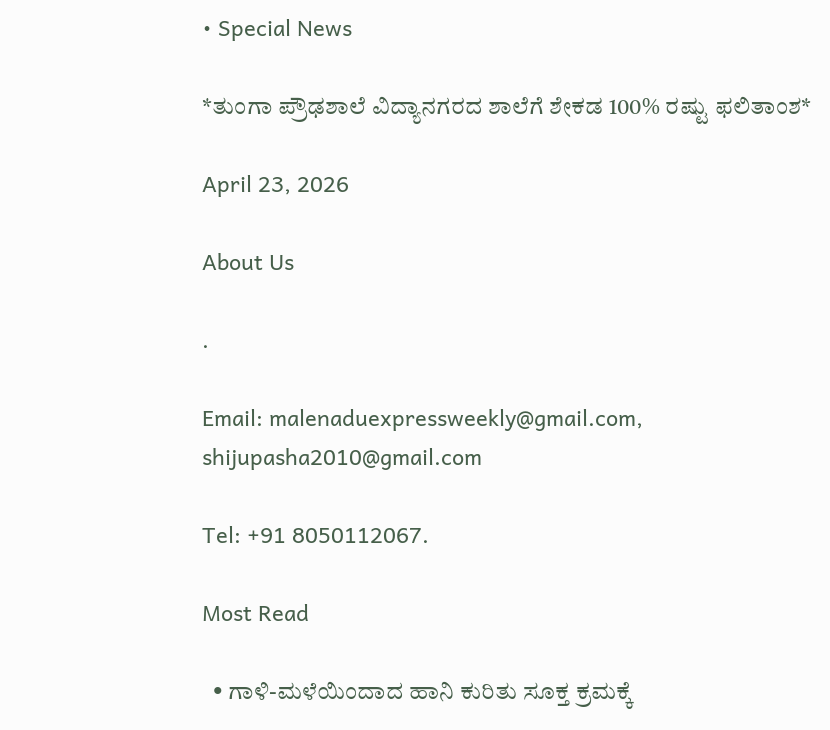• Special News

*ತುಂಗಾ ಪ್ರೌಢಶಾಲೆ ವಿದ್ಯಾನಗರದ ಶಾಲೆಗೆ ಶೇಕಡ 100% ರಷ್ಟು ಫಲಿತಾಂಶ*

April 23, 2026

About Us

.

Email: malenaduexpressweekly@gmail.com,
shijupasha2010@gmail.com

Tel: +91 8050112067.

Most Read

  • ಗಾಳಿ-ಮಳೆಯಿಂದಾದ ಹಾನಿ ಕುರಿತು ಸೂಕ್ತ ಕ್ರಮಕ್ಕೆ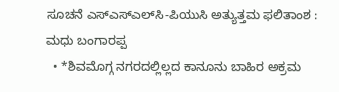ಸೂಚನೆ ಎಸ್‌ಎಸ್‌ಎಲ್‌ಸಿ-ಪಿಯುಸಿ ಅತ್ಯುತ್ತಮ ಫಲಿತಾಂಶ : ಮಧು ಬಂಗಾರಪ್ಪ
  • *ಶಿವಮೊಗ್ಗ ನಗರದಲ್ಲಿಲ್ಲದ ಕಾನೂನು ಬಾಹಿರ ಅಕ್ರಮ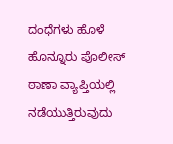ದಂಧೆಗಳು ಹೊಳೆ ಹೊನ್ನೂರು ಪೊಲೀಸ್ ಠಾಣಾ ವ್ಯಾಪ್ತಿಯಲ್ಲಿ ನಡೆಯುತ್ತಿರುವುದು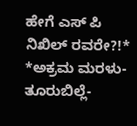ಹೇಗೆ ಎಸ್ ಪಿ ನಿಖಿಲ್ ರವರೇ?!* *ಅಕ್ರಮ ಮರಳು- ತೂರುಬಿಲ್ಲೆ-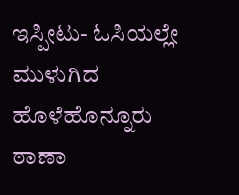ಇಸ್ಪೀಟು- ಓಸಿಯಲ್ಲೇ ಮುಳುಗಿದ ಹೊಳೆಹೊನ್ನೂರು ಠಾಣಾ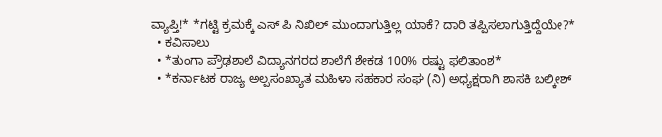ವ್ಯಾಪ್ತಿ!* *ಗಟ್ಟಿ ಕ್ರಮಕ್ಕೆ ಎಸ್ ಪಿ ನಿಖಿಲ್ ಮುಂದಾಗುತ್ತಿಲ್ಲ ಯಾಕೆ? ದಾರಿ ತಪ್ಪಿಸಲಾಗುತ್ತಿದ್ದೆಯೇ?*
  • ಕವಿಸಾಲು
  • *ತುಂಗಾ ಪ್ರೌಢಶಾಲೆ ವಿದ್ಯಾನಗರದ ಶಾಲೆಗೆ ಶೇಕಡ 100% ರಷ್ಟು ಫಲಿತಾಂಶ*
  • *ಕರ್ನಾಟಕ ರಾಜ್ಯ ಅಲ್ಪಸಂಖ್ಯಾತ ಮಹಿಳಾ ಸಹಕಾರ ಸಂಘ (ನಿ) ಅಧ್ಯಕ್ಷರಾಗಿ ಶಾಸಕಿ ಬಲ್ಕೀಶ್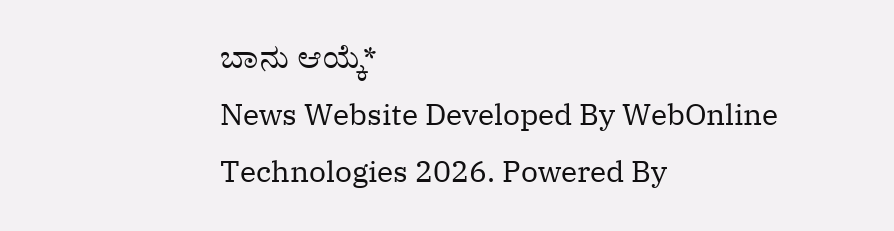ಬಾನು ಆಯ್ಕೆ*
News Website Developed By WebOnline Technologies 2026. Powered By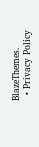BlazeThemes.
  • Privacy Policy